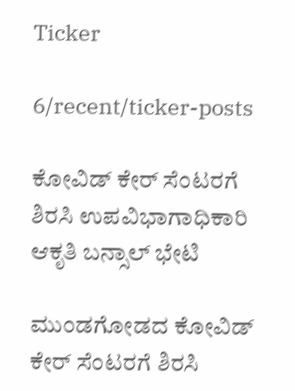Ticker

6/recent/ticker-posts

ಕೋವಿಡ್ ಕೇರ್ ಸೆಂಟರಗೆ ಶಿರಸಿ ಉಪವಿಭಾಗಾಧಿಕಾರಿ ಆಕೃತಿ ಬನ್ಸಾಲ್ ಭೇಟಿ

ಮುಂಡಗೋಡದ ಕೋವಿಡ್ ಕೇರ್ ಸೆಂಟರಗೆ ಶಿರಸಿ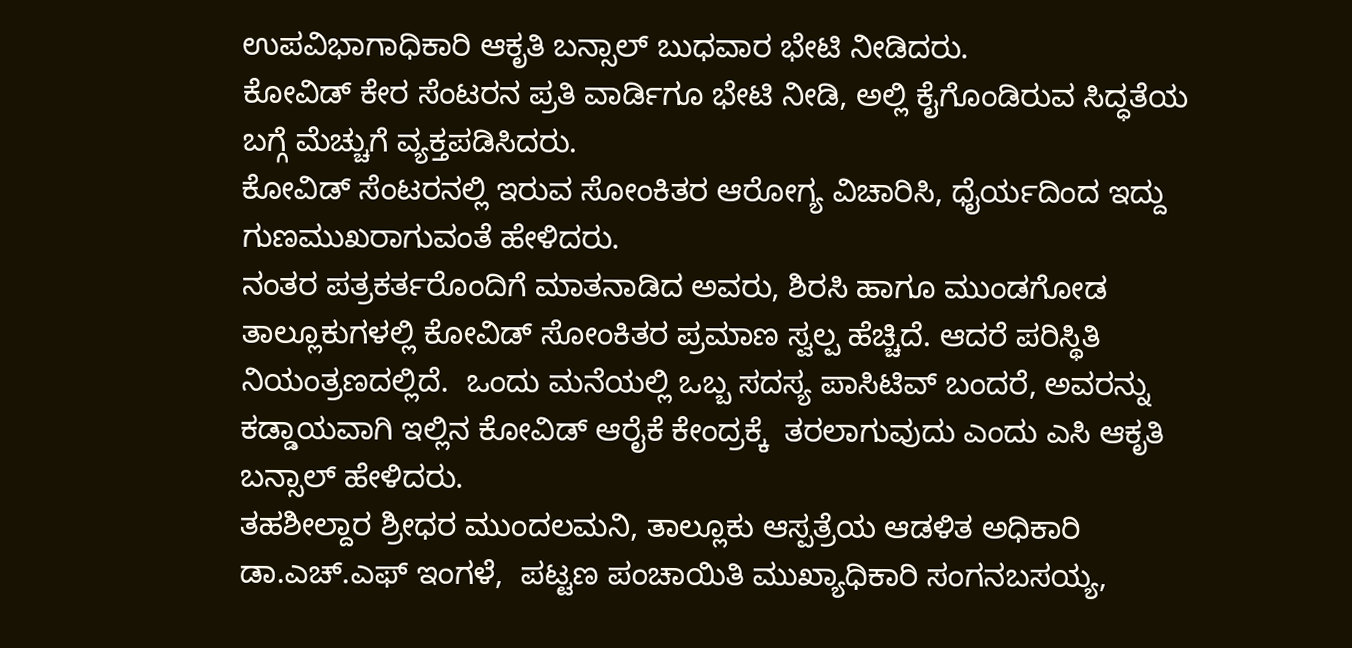ಉಪವಿಭಾಗಾಧಿಕಾರಿ ಆಕೃತಿ ಬನ್ಸಾಲ್ ಬುಧವಾರ ಭೇಟಿ ನೀಡಿದರು.
ಕೋವಿಡ್ ಕೇರ ಸೆಂಟರನ ಪ್ರತಿ ವಾರ್ಡಿಗೂ ಭೇಟಿ ನೀಡಿ, ಅಲ್ಲಿ ಕೈಗೊಂಡಿರುವ ಸಿದ್ಧತೆಯ ಬಗ್ಗೆ ಮೆಚ್ಚುಗೆ ವ್ಯಕ್ತಪಡಿಸಿದರು.
ಕೋವಿಡ್ ಸೆಂಟರನಲ್ಲಿ ಇರುವ ಸೋಂಕಿತರ ಆರೋಗ್ಯ ವಿಚಾರಿಸಿ, ಧೈರ್ಯದಿಂದ ಇದ್ದು ಗುಣಮುಖರಾಗುವಂತೆ ಹೇಳಿದರು.
ನಂತರ ಪತ್ರಕರ್ತರೊಂದಿಗೆ ಮಾತನಾಡಿದ ಅವರು, ಶಿರಸಿ ಹಾಗೂ ಮುಂಡಗೋಡ ತಾಲ್ಲೂಕುಗಳಲ್ಲಿ ಕೋವಿಡ್ ಸೋಂಕಿತರ ಪ್ರಮಾಣ ಸ್ವಲ್ಪ ಹೆಚ್ಚಿದೆ. ಆದರೆ ಪರಿಸ್ಥಿತಿ ನಿಯಂತ್ರಣದಲ್ಲಿದೆ.  ಒಂದು ಮನೆಯಲ್ಲಿ ಒಬ್ಬ ಸದಸ್ಯ ಪಾಸಿಟಿವ್ ಬಂದರೆ, ಅವರನ್ನು    ಕಡ್ಡಾಯವಾಗಿ ಇಲ್ಲಿನ ಕೋವಿಡ್ ಆರೈಕೆ ಕೇಂದ್ರಕ್ಕೆ  ತರಲಾಗುವುದು ಎಂದು ಎಸಿ ಆಕೃತಿ ಬನ್ಸಾಲ್ ಹೇಳಿದರು.
ತಹಶೀಲ್ದಾರ ಶ್ರೀಧರ ಮುಂದಲಮನಿ, ತಾಲ್ಲೂಕು ಆಸ್ಪತ್ರೆಯ ಆಡಳಿತ ಅಧಿಕಾರಿ ಡಾ.ಎಚ್.ಎಫ್ ಇಂಗಳೆ,  ಪಟ್ಟಣ ಪಂಚಾಯಿತಿ ಮುಖ್ಯಾಧಿಕಾರಿ ಸಂಗನಬಸಯ್ಯ,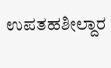ಉಪತಹಶೀಲ್ದಾರ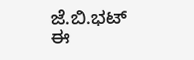ಜೆ.ಬಿ.ಭಟ್ ಈ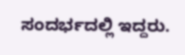ಸಂದರ್ಭದಲ್ಲಿ ಇದ್ದರು.